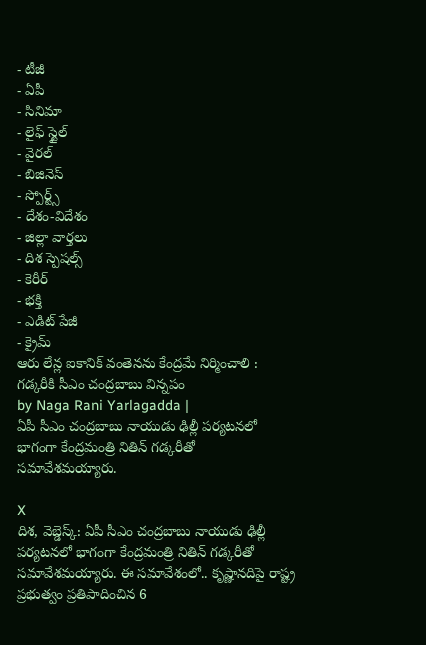- టీజీ
- ఏపీ
- సినిమా
- లైఫ్ స్టైల్
- వైరల్
- బిజినెస్
- స్పోర్ట్స్
- దేశం-విదేశం
- జిల్లా వార్తలు
- దిశ స్పెషల్స్
- కెరీర్
- భక్తి
- ఎడిట్ పేజీ
- క్రైమ్
ఆరు లేన్ల ఐకానిక్ వంతెనను కేంద్రమే నిర్మించాలి : గడ్కరీకి సీఎం చంద్రబాబు విన్నపం
by Naga Rani Yarlagadda |
ఏపీ సీఎం చంద్రబాబు నాయుడు ఢిల్లీ పర్యటనలో భాగంగా కేంద్రమంత్రి నితిన్ గడ్కరీతో సమావేశమయ్యారు.

X
దిశ, వెబ్డెస్క్: ఏపీ సీఎం చంద్రబాబు నాయుడు ఢిల్లీ పర్యటనలో భాగంగా కేంద్రమంత్రి నితిన్ గడ్కరీతో సమావేశమయ్యారు. ఈ సమావేశంలో.. కృష్ణానదిపై రాష్ట్ర ప్రభుత్వం ప్రతిపాదించిన 6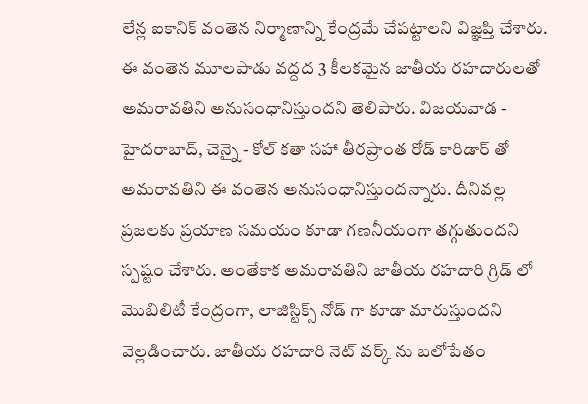లేన్ల ఐకానిక్ వంతెన నిర్మాణాన్ని కేంద్రమే చేపట్టాలని విజ్ఞప్తి చేశారు. ఈ వంతెన మూలపాడు వద్దద 3 కీలకమైన జాతీయ రహదారులతో అమరావతిని అనుసంధానిస్తుందని తెలిపారు. విజయవాడ - హైదరాబాద్, చెన్నై - కోల్ కతా సహా తీరప్రాంత రోడ్ కారిడార్ తో అమరావతిని ఈ వంతెన అనుసంధానిస్తుందన్నారు. దీనివల్ల ప్రజలకు ప్రయాణ సమయం కూడా గణనీయంగా తగ్గుతుందని స్పష్టం చేశారు. అంతేకాక అమరావతిని జాతీయ రహదారి గ్రిడ్ లో మొబిలిటీ కేంద్రంగా, లాజిస్టిక్స్ నోడ్ గా కూడా మారుస్తుందని వెల్లడించారు. జాతీయ రహదారి నెట్ వర్క్ ను బలోపేతం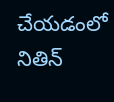చేయడంలో నితిన్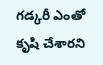గడ్కరీ ఎంతో కృషి చేశారని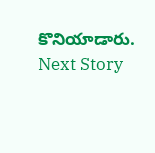కొనియాడారు.
Next Story